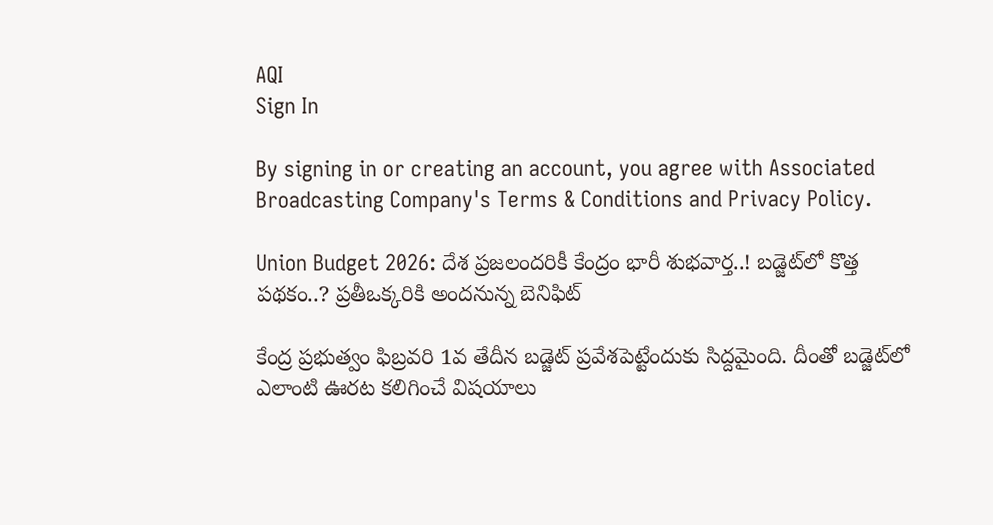AQI
Sign In

By signing in or creating an account, you agree with Associated Broadcasting Company's Terms & Conditions and Privacy Policy.

Union Budget 2026: దేశ ప్రజలందరికీ కేంద్రం భారీ శుభవార్త..! బడ్జెట్‌లో కొత్త పథకం..? ప్రతీఒక్కరికి అందనున్న బెనిఫిట్

కేంద్ర ప్రభుత్వం ఫిబ్రవరి 1వ తేదీన బడ్జెట్ ప్రవేశపెట్టేందుకు సిద్దమైంది. దీంతో బడ్జెట్‌లో ఎలాంటి ఊరట కలిగించే విషయాలు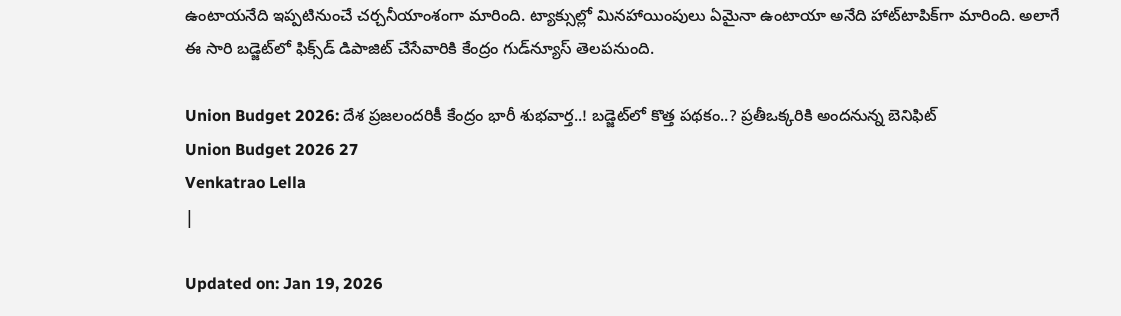ఉంటాయనేది ఇప్పటినుంచే చర్చనీయాంశంగా మారింది. ట్యాక్సుల్లో మినహాయింపులు ఏమైనా ఉంటాయా అనేది హాట్‌టాపిక్‌గా మారింది. అలాగే ఈ సారి బడ్జెట్‌లో ఫిక్స్‌డ్ డిపాజిట్ చేసేవారికి కేంద్రం గుడ్‌న్యూస్ తెలపనుంది.

Union Budget 2026: దేశ ప్రజలందరికీ కేంద్రం భారీ శుభవార్త..! బడ్జెట్‌లో కొత్త పథకం..? ప్రతీఒక్కరికి అందనున్న బెనిఫిట్
Union Budget 2026 27
Venkatrao Lella
|

Updated on: Jan 19, 2026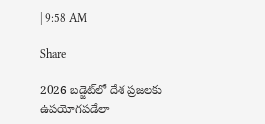| 9:58 AM

Share

2026 బడ్జెట్‌లో దేశ ప్రజలకు ఉపయోగపడేలా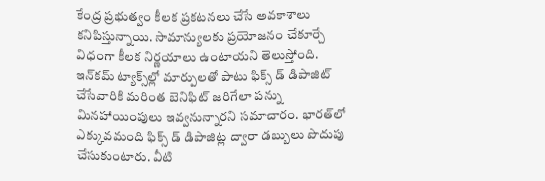కేంద్ర ప్రభుత్వం కీలక ప్రకటనలు చేసే అవకాశాలు కనిపిస్తున్నాయి. సామాన్యులకు ప్రయోజనం చేకూర్చే విధంగా కీలక నిర్ణయాలు ఉంటాయని తెలుస్తోంది. ఇన్‌కమ్ ట్యాక్స్‌ల్లో మార్పులతో పాటు ఫిక్స్ డ్ డిపాజిట్ చేసేవారికి మరింత బెనిఫిట్ జరిగేలా పన్ను మినహాయింపులు ఇవ్వనున్నారని సమాచారం. భారత్‌లో ఎక్కువమంది ఫిక్స్ డ్ డిపాజిట్ల ద్వారా డబ్బులు పొదుపు చేసుకుంటారు. వీటి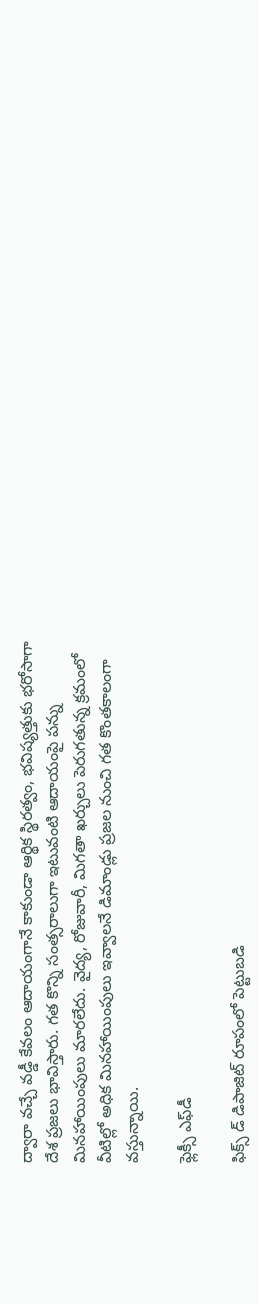ద్వారా వచ్చే వడ్డీ కేవలం ఆదాయంగానే కాకుండా ఆర్థిక స్థిరత్వం, భవిష్యత్తుకు భరోసాగా దేశ ప్రజలు భావిస్తారు. గత కొన్ని సంత్సరాలుగా ఇటువంటి ఆదాయంపై పన్ను మినహాయింపులు మారలేదు. వైద్య, రోజువారీ, మిగతా ఖర్చులు పెరుగతున్న క్రమంలో వీటిల్లో అధిక మినహాయింపులు ఇవ్వాలనే డిమాండ్లు ప్రజల నుంచి గత కొంతకాలంగా వస్తున్నాయి.

ఫ్లెక్సీ ఎఫ్‌డీ

ఫిక్స్ డ్ డిపాజిట్ రూపంలో పెట్టుబడి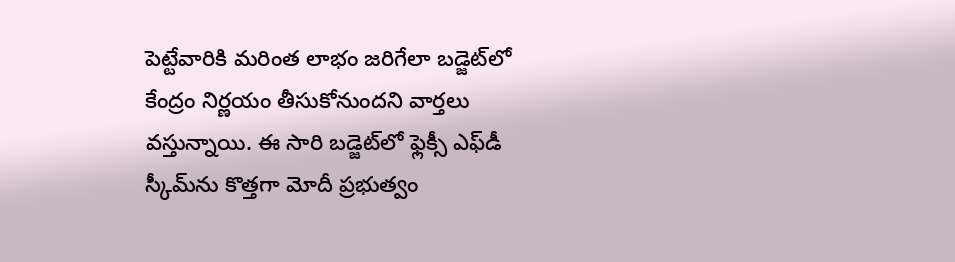పెట్టేవారికి మరింత లాభం జరిగేలా బడ్జెట్‌లో కేంద్రం నిర్ణయం తీసుకోనుందని వార్తలు వస్తున్నాయి. ఈ సారి బడ్జెట్‌లో ఫ్లెక్సీ ఎఫ్‌డీ స్కీమ్‌ను కొత్తగా మోదీ ప్రభుత్వం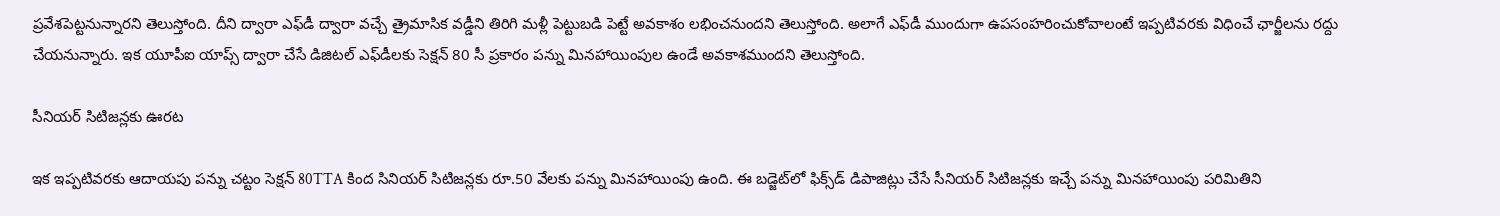ప్రవేశపెట్టనున్నారని తెలుస్తోంది. దీని ద్వారా ఎఫ్‌డీ ద్వారా వచ్చే త్రైమాసిక వడ్డీని తిరిగి మళ్లీ పెట్టుబడి పెట్టే అవకాశం లభించనుందని తెలుస్తోంది. అలాగే ఎఫ్‌డీ ముందుగా ఉపసంహరించుకోవాలంటే ఇప్పటివరకు విధించే ఛార్జీలను రద్దు చేయనున్నారు. ఇక యూపీఐ యాప్స్ ద్వారా చేసే డిజిటల్ ఎఫ్‌డీలకు సెక్షన్ 80 సీ ప్రకారం పన్ను మినహాయింపుల ఉండే అవకాశముందని తెలుస్తోంది.

సీనియర్ సిటిజన్లకు ఊరట

ఇక ఇప్పటివరకు ఆదాయపు పన్ను చట్టం సెక్షన్ 80TTA కింద సినియర్ సిటిజన్లకు రూ.50 వేలకు పన్ను మినహాయింపు ఉంది. ఈ బడ్జెట్‌లో ఫిక్స్‌డ్ డిపాజిట్లు చేసే సీనియర్ సిటిజన్లకు ఇచ్చే పన్ను మినహాయింపు పరిమితిని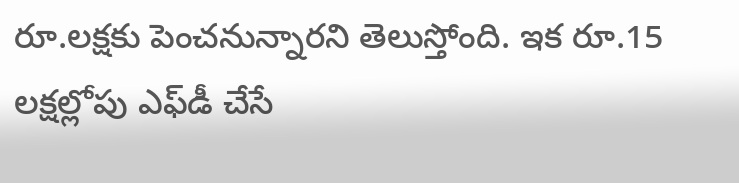రూ.లక్షకు పెంచనున్నారని తెలుస్తోంది. ఇక రూ.15 లక్షల్లోపు ఎఫ్‌డీ చేసే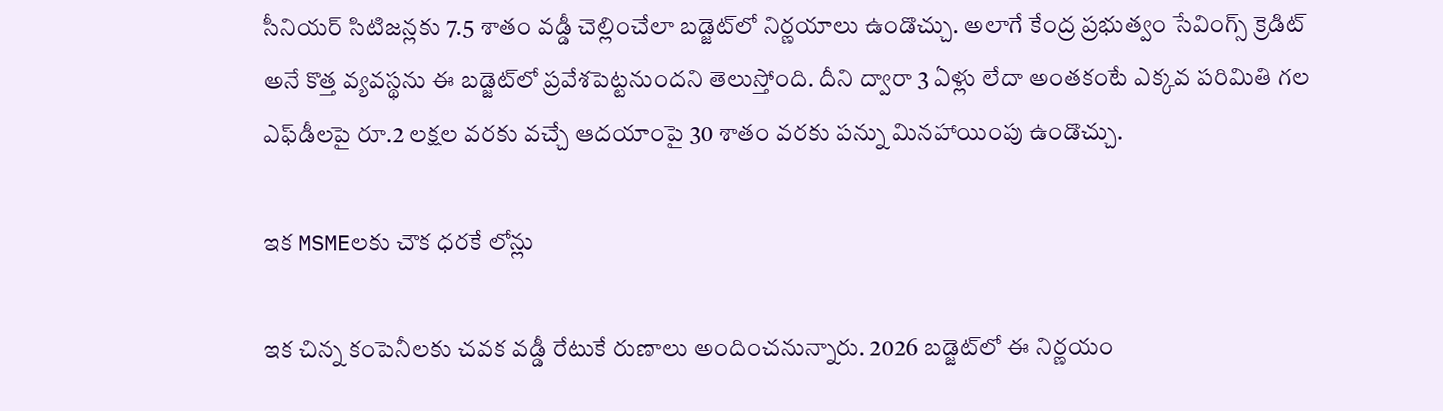సీనియర్ సిటిజన్లకు 7.5 శాతం వడ్డీ చెల్లించేలా బడ్జెట్‌లో నిర్ణయాలు ఉండొచ్చు. అలాగే కేంద్ర ప్రభుత్వం సేవింగ్స్ క్రెడిట్ అనే కొత్త వ్యవస్థను ఈ బడ్జెట్‌లో ప్రవేశపెట్టనుందని తెలుస్తోంది. దీని ద్వారా 3 ఏళ్లు లేదా అంతకంటే ఎక్కవ పరిమితి గల ఎఫ్‌డీలపై రూ.2 లక్షల వరకు వచ్చే ఆదయాంపై 30 శాతం వరకు పన్ను మినహాయింపు ఉండొచ్చు.

ఇక MSMEలకు చౌక ధరకే లోన్లు

ఇక చిన్న కంపెనీలకు చవక వడ్డీ రేటుకే రుణాలు అందించనున్నారు. 2026 బడ్జెట్‌లో ఈ నిర్ణయం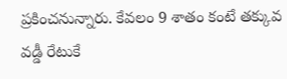ప్రకించనున్నారు. కేవలం 9 శాతం కంటే తక్కువ వడ్డీ రేటుకే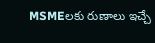MSMEలకు రుణాలు ఇచ్చే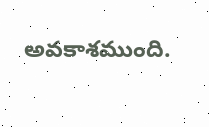అవకాశముంది.